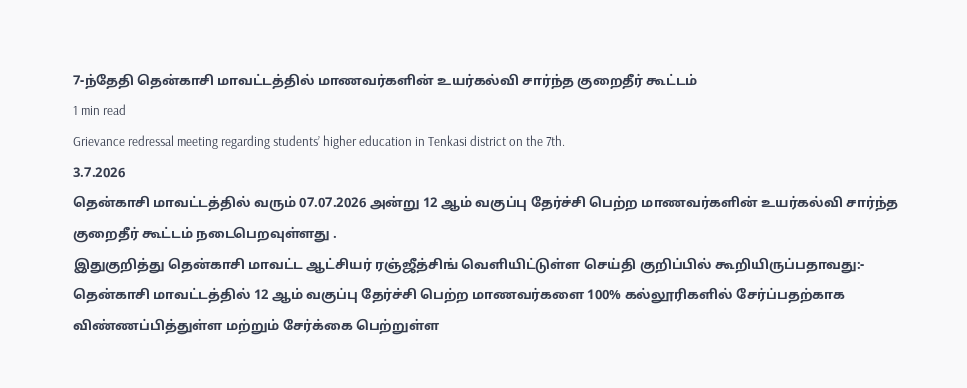7-ந்தேதி தென்காசி மாவட்டத்தில் மாணவர்களின் உயர்கல்வி சார்ந்த குறைதீர் கூட்டம்
1 min read
Grievance redressal meeting regarding students’ higher education in Tenkasi district on the 7th.
3.7.2026
தென்காசி மாவட்டத்தில் வரும் 07.07.2026 அன்று 12 ஆம் வகுப்பு தேர்ச்சி பெற்ற மாணவர்களின் உயர்கல்வி சார்ந்த குறைதீர் கூட்டம் நடைபெறவுள்ளது .
இதுகுறித்து தென்காசி மாவட்ட ஆட்சியர் ரஞ்ஜீத்சிங் வெளியிட்டுள்ள செய்தி குறிப்பில் கூறியிருப்பதாவது:-
தென்காசி மாவட்டத்தில் 12 ஆம் வகுப்பு தேர்ச்சி பெற்ற மாணவர்களை 100% கல்லூரிகளில் சேர்ப்பதற்காக விண்ணப்பித்துள்ள மற்றும் சேர்க்கை பெற்றுள்ள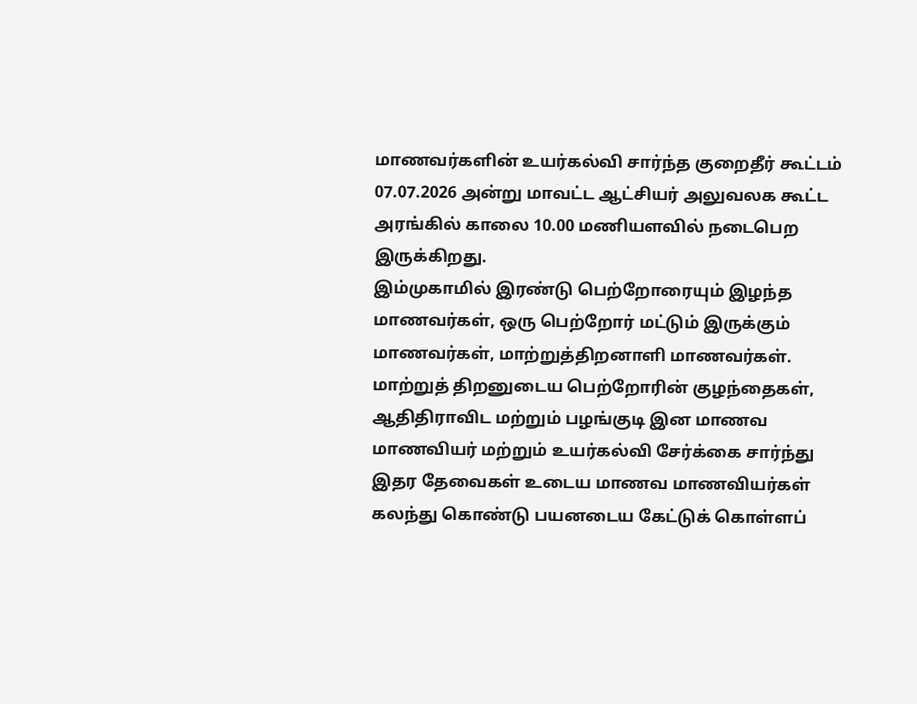மாணவர்களின் உயர்கல்வி சார்ந்த குறைதீர் கூட்டம் 07.07.2026 அன்று மாவட்ட ஆட்சியர் அலுவலக கூட்ட அரங்கில் காலை 10.00 மணியளவில் நடைபெற இருக்கிறது.
இம்முகாமில் இரண்டு பெற்றோரையும் இழந்த மாணவர்கள், ஒரு பெற்றோர் மட்டும் இருக்கும் மாணவர்கள், மாற்றுத்திறனாளி மாணவர்கள். மாற்றுத் திறனுடைய பெற்றோரின் குழந்தைகள், ஆதிதிராவிட மற்றும் பழங்குடி இன மாணவ மாணவியர் மற்றும் உயர்கல்வி சேர்க்கை சார்ந்து இதர தேவைகள் உடைய மாணவ மாணவியர்கள் கலந்து கொண்டு பயனடைய கேட்டுக் கொள்ளப்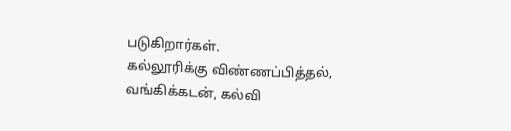படுகிறார்கள்.
கல்லூரிக்கு விண்ணப்பித்தல், வங்கிக்கடன், கல்வி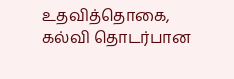உதவித்தொகை, கல்வி தொடர்பான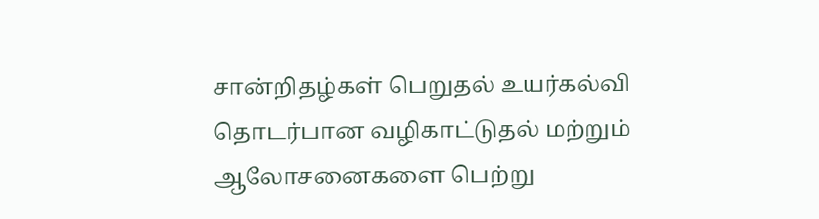சான்றிதழ்கள் பெறுதல் உயர்கல்வி தொடர்பான வழிகாட்டுதல் மற்றும் ஆலோசனைகளை பெற்று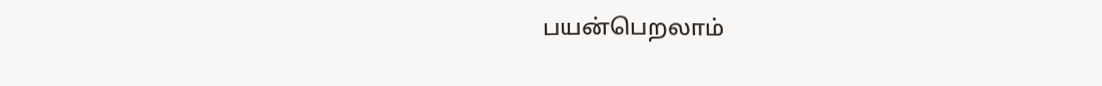பயன்பெறலாம்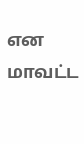என மாவட்ட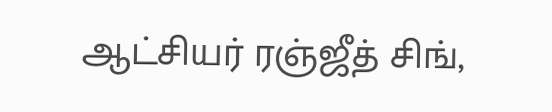ஆட்சியர் ரஞ்ஜீத் சிங்,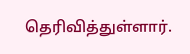தெரிவித்துள்ளார்.